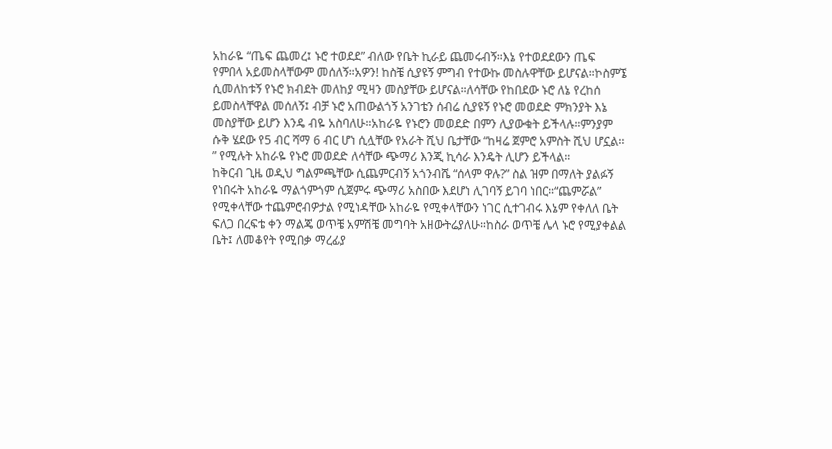አከራዬ “ጤፍ ጨመረ፤ ኑሮ ተወደደ” ብለው የቤት ኪራይ ጨመሩብኝ።እኔ የተወደደውን ጤፍ የምበላ አይመስላቸውም መሰለኝ።አዎን! ከስቼ ሲያዩኝ ምግብ የተውኩ መስሉዋቸው ይሆናል።ኮስምኜ ሲመለከቱኝ የኑሮ ክብደት መለከያ ሚዛን መስያቸው ይሆናል።ለሳቸው የከበደው ኑሮ ለኔ የረከሰ ይመስላቸዋል መሰለኝ፤ ብቻ ኑሮ አጠውልጎኝ አንገቴን ሰብሬ ሲያዩኝ የኑሮ መወደድ ምክንያት እኔ መስያቸው ይሆን እንዴ ብዬ አስባለሁ።አከራዬ የኑሮን መወደድ በምን ሊያውቁት ይችላሉ።ምንያም ሱቅ ሄደው የ5 ብር ሻማ 6 ብር ሆነ ሲሏቸው የአራት ሺህ ቤታቸው “ከዛሬ ጀምሮ አምስት ሺህ ሆኗል፡፡” የሚሉት አከራዬ የኑሮ መወደድ ለሳቸው ጭማሪ እንጂ ኪሳራ እንዴት ሊሆን ይችላል።
ከቅርብ ጊዜ ወዲህ ግልምጫቸው ሲጨምርብኝ አጎንብሼ “ሰላም ዋሉ?” ስል ዝም በማለት ያልፉኝ የነበሩት አከራዬ ማልጎምጎም ሲጀምሩ ጭማሪ አስበው እደሆነ ሊገባኝ ይገባ ነበር።“ጨምሯል” የሚቀላቸው ተጨምሮብዎታል የሚነዳቸው አከራዬ የሚቀላቸውን ነገር ሲተገብሩ እኔም የቀለለ ቤት ፍለጋ በረፍቴ ቀን ማልጄ ወጥቼ አምሽቼ መግባት አዘውትሬያለሁ።ከስራ ወጥቼ ሌላ ኑሮ የሚያቀልል ቤት፤ ለመቆየት የሚበቃ ማረፊያ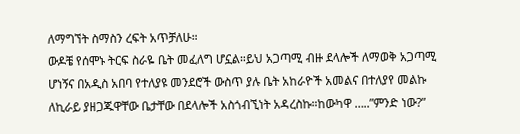ለማግኘት ስማስን ረፍት አጥቻለሁ።
ውዶቼ የሰሞኑ ትርፍ ስራዬ ቤት መፈለግ ሆኗል።ይህ አጋጣሚ ብዙ ደላሎች ለማወቅ አጋጣሚ ሆነኝና በአዲስ አበባ የተለያዩ መንደሮች ውስጥ ያሉ ቤት አከራዮች አመልና በተለያየ መልኩ ለኪራይ ያዘጋጁዋቸው ቤታቸው በደላሎች አስጎብኚነት አዳረስኩ።ከውካዋ …..”ምንድ ነው?”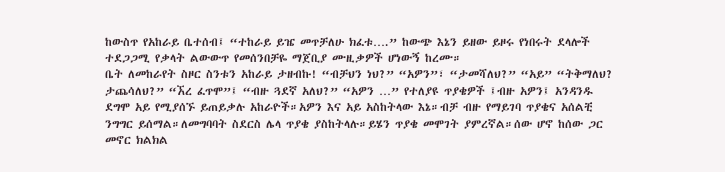ከውስጥ የአከራይ ቤተሰብ፤ “ተከራይ ይዤ መጥቻለሁ ክፈቱ….” ከውጭ እኔን ይዘው ይዞሩ የነበሩት ደላሎች ተደጋጋሚ የቃላት ልውውጥ የመሰንበቻዬ ማጀቢያ ሙዚቃዎች ሆነውኝ ከረሙ።
ቤት ለመከራየት ስዞር ስንቱን አከራይ ታዘብኩ! “ብቻህን ነህ?” “አዎን”፣ “ታመሻለህ?” “አይ” “ትቅማለህ? ታጨሳለህ?” “ኧረ ፈጥሞ”፤ “ብዙ ጓደኛ አለህ?” “አዎን …” የተለያዩ ጥያቄዎች ፤ብዙ አዎን፤ አንዳንዱ ደግሞ አይ የሚያሰኙ ይጠይቃሉ አከራዮች።አዎን እና አይ አስከትላው እኔ።ብቻ ብዙ የማይገባ ጥያቄና አሰልቺ ንግግር ይሰማል።ለመግባባት ስደርስ ሌላ ጥያቄ ያስከትላሉ።ይሄን ጥያቄ መሞገት ያምረኛል።ሰው ሆኖ ከሰው ጋር መኖር ክልክል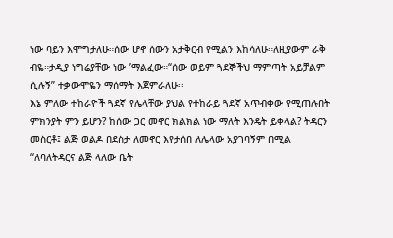ነው ባይን እሞግታለሁ።ሰው ሆኖ ሰውን አታቅርብ የሚልን እከሳለሁ።ለዚያውም ራቅ ብዬ።ታዲያ ነግሬያቸው ነው ’ማልፈው።“ሰው ወይም ጓደኞችህ ማምጣት አይቻልም ሲሉኝ” ተቃውሞዬን ማሰማት እጀምራለሁ፡፡
እኔ ምለው ተከራዮች ጓደኛ የሌላቸው ያህል የተከራይ ጓደኛ አጥብቀው የሚጠሉበት ምክንያት ምን ይሆን? ከሰው ጋር መኖር ክልክል ነው ማለት እንዴት ይቀላል? ትዳርን መስርቶ፤ ልጅ ወልዶ በደስታ ለመኖር እየታሰበ ለሌላው አያገባኝም በሚል “ለባለትዳርና ልጅ ላለው ቤት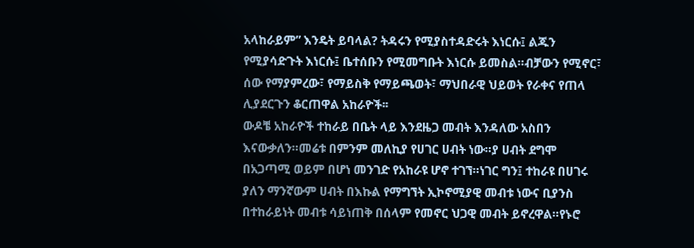አላከራይም” እንዴት ይባላል? ትዳሩን የሚያስተዳድሩት እነርሱ፤ ልጁን የሚያሳድጉት እነርሱ፤ ቤተሰቡን የሚመግቡት እነርሱ ይመስል።ብቻውን የሚኖር፣ ሰው የማያምረው፣ የማይስቅ የማይጫወት፣ ማህበራዊ ህይወት የራቀና የጠላ ሊያደርጉን ቆርጠዋል አከራዮች፡፡
ውዶቼ አከራዮች ተከራይ በቤት ላይ እንደዜጋ መብት እንዳለው አስበን እናውቃለን።መሬቱ በምንም መለኪያ የሀገር ሀብት ነው።ያ ሀብት ደግሞ በአጋጣሚ ወይም በሆነ መንገድ የአከራዩ ሆኖ ተገኘ።ነገር ግን፤ ተከራዩ በሀገሩ ያለን ማንኛውም ሀብት በእኩል የማግኘት ኢኮኖሚያዊ መብቱ ነውና ቢያንስ በተከራይነት መብቱ ሳይነጠቅ በሰላም የመኖር ህጋዊ መብት ይኖረዋል።የኑሮ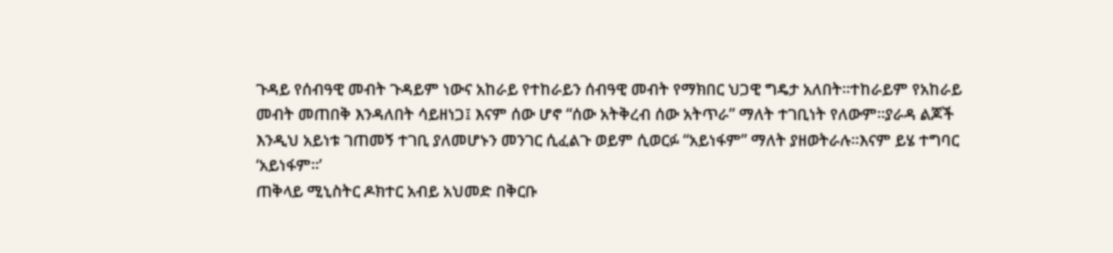ጉዳይ የሰብዓዊ መብት ጉዳይም ነውና አከራይ የተከራይን ሰብዓዊ መብት የማክበር ህጋዊ ግዴታ አለበት።ተከራይም የአከራይ መብት መጠበቅ እንዳለበት ሳይዘነጋ፤ እናም ሰው ሆኖ “ሰው አትቅረብ ሰው አትጥራ” ማለት ተገቢነት የለውም።ያራዳ ልጆች እንዲህ አይነቱ ገጠመኝ ተገቢ ያለመሆኑን መንገር ሲፈልጉ ወይም ሲወርፉ “አይነፋም” ማለት ያዘወትራሉ።እናም ይሄ ተግባር ‘አይነፋም፡፡’
ጠቅላይ ሚኒስትር ዶክተር አብይ አህመድ በቅርቡ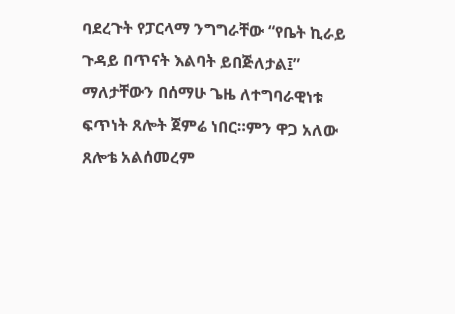ባደረጉት የፓርላማ ንግግራቸው “የቤት ኪራይ ጉዳይ በጥናት እልባት ይበጅለታል፤” ማለታቸውን በሰማሁ ጌዜ ለተግባራዊነቱ ፍጥነት ጸሎት ጀምሬ ነበር።ምን ዋጋ አለው ጸሎቴ አልሰመረም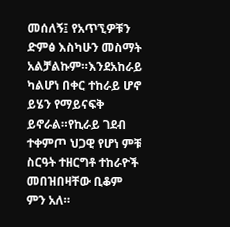መሰለኝ፤ የአጥኚዎቹን ድምፅ እስካሁን መስማት አልቻልኩም።እንደአከራይ ካልሆነ በቀር ተከራይ ሆኖ ይሄን የማይናፍቅ ይኖራል።የኪራይ ገደብ ተቀምጦ ህጋዊ የሆነ ምቹ ስርዓት ተዘርግቶ ተከራዮች መበዝበዛቸው ቢቆም ምን አለ።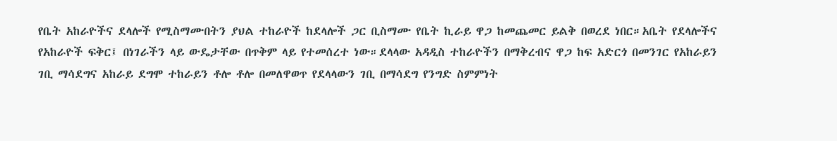የቤት አከራዮችና ደላሎች የሚስማሙበትን ያህል ተከራዮች ከደላሎች ጋር ቢስማሙ የቤት ኪራይ ዋጋ ከመጨመር ይልቅ በወረደ ነበር።አቤት የደላሎችና የአከራዮች ፍቅር፤ በነገራችን ላይ ውዴታቸው በጥቅም ላይ የተመሰረተ ነው።ደላላው አዳዲስ ተከራዮችን በማቅረብና ዋጋ ከፍ አድርጎ በመንገር የአከራይን ገቢ ማሳደግና አከራይ ደግሞ ተከራይን ቶሎ ቶሎ በመለዋወጥ የደላላውን ገቢ በማሳደግ የንግድ ስምምነት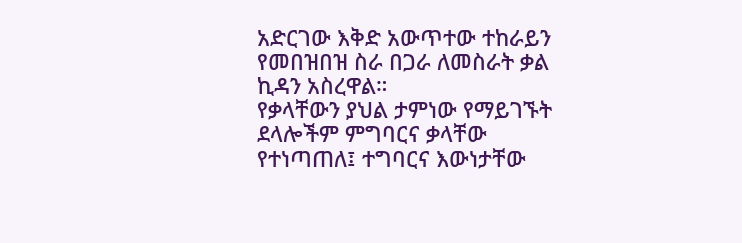አድርገው እቅድ አውጥተው ተከራይን የመበዝበዝ ስራ በጋራ ለመስራት ቃል ኪዳን አስረዋል።
የቃላቸውን ያህል ታምነው የማይገኙት ደላሎችም ምግባርና ቃላቸው የተነጣጠለ፤ ተግባርና እውነታቸው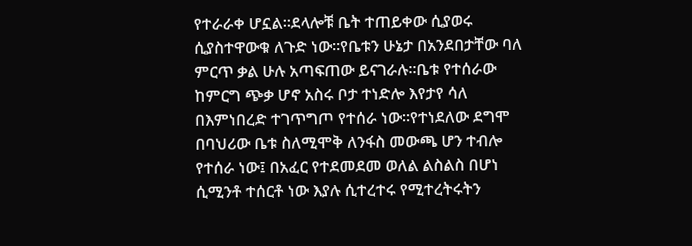የተራራቀ ሆኗል።ደላሎቹ ቤት ተጠይቀው ሲያወሩ ሲያስተዋውቁ ለጉድ ነው።የቤቱን ሁኔታ በአንደበታቸው ባለ ምርጥ ቃል ሁሉ አጣፍጠው ይናገራሉ።ቤቱ የተሰራው ከምርግ ጭቃ ሆኖ አስሩ ቦታ ተነድሎ እየታየ ሳለ በእምነበረድ ተገጥግጦ የተሰራ ነው።የተነደለው ደግሞ በባህሪው ቤቱ ስለሚሞቅ ለንፋስ መውጫ ሆን ተብሎ የተሰራ ነው፤ በአፈር የተደመደመ ወለል ልስልስ በሆነ ሲሚንቶ ተሰርቶ ነው እያሉ ሲተረተሩ የሚተረትሩትን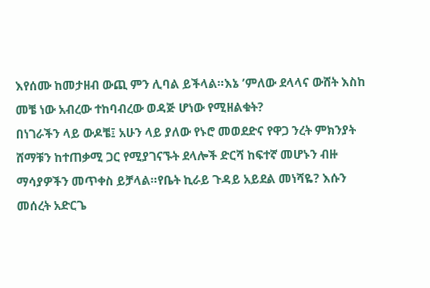እየሰሙ ከመታዘብ ውጪ ምን ሊባል ይችላል።እኔ ’ምለው ደላላና ውሸት እስከ መቼ ነው አብረው ተከባብረው ወዳጅ ሆነው የሚዘልቁት?
በነገራችን ላይ ውዶቼ፤ አሁን ላይ ያለው የኑሮ መወደድና የዋጋ ንረት ምክንያት ሸማቹን ከተጠቃሚ ጋር የሚያገናኙት ደላሎች ድርሻ ከፍተኛ መሆኑን ብዙ ማሳያዎችን መጥቀስ ይቻላል።የቤት ኪራይ ጉዳይ አይደል መነሻዬ? እሱን መሰረት አድርጌ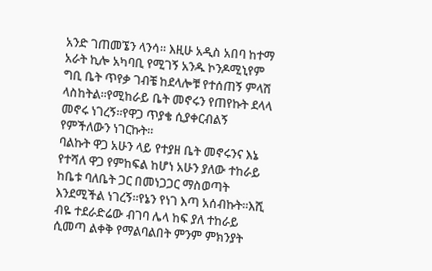አንድ ገጠመኜን ላንሳ። እዚሁ አዲስ አበባ ከተማ አራት ኪሎ አካባቢ የሚገኝ አንዱ ኮንዶሚኒየም ግቢ ቤት ጥየቃ ገብቼ ከደላሎቹ የተሰጠኝ ምላሽ ላስከትል።የሚከራይ ቤት መኖሩን የጠየኩት ደላላ መኖሩ ነገረኝ።የዋጋ ጥያቄ ሲያቀርብልኝ የምችለውን ነገርኩት።
ባልኩት ዋጋ አሁን ላይ የተያዘ ቤት መኖሩንና እኔ የተሻለ ዋጋ የምከፍል ከሆነ አሁን ያለው ተከራይ ከቤቱ ባለቤት ጋር በመነጋጋር ማስወጣት እንደሚችል ነገረኝ።የኔን የነገ እጣ አሰብኩት።እሺ ብዬ ተደራድሬው ብገባ ሌላ ከፍ ያለ ተከራይ ሲመጣ ልቀቅ የማልባልበት ምንም ምክንያት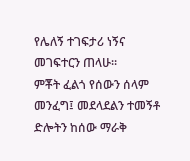የሌለኝ ተገፍታሪ ነኝና መገፍተርን ጠላሁ።
ምቾት ፈልጎ የሰውን ሰላም መንፈግ፤ መደላደልን ተመኝቶ ድሎትን ከሰው ማራቅ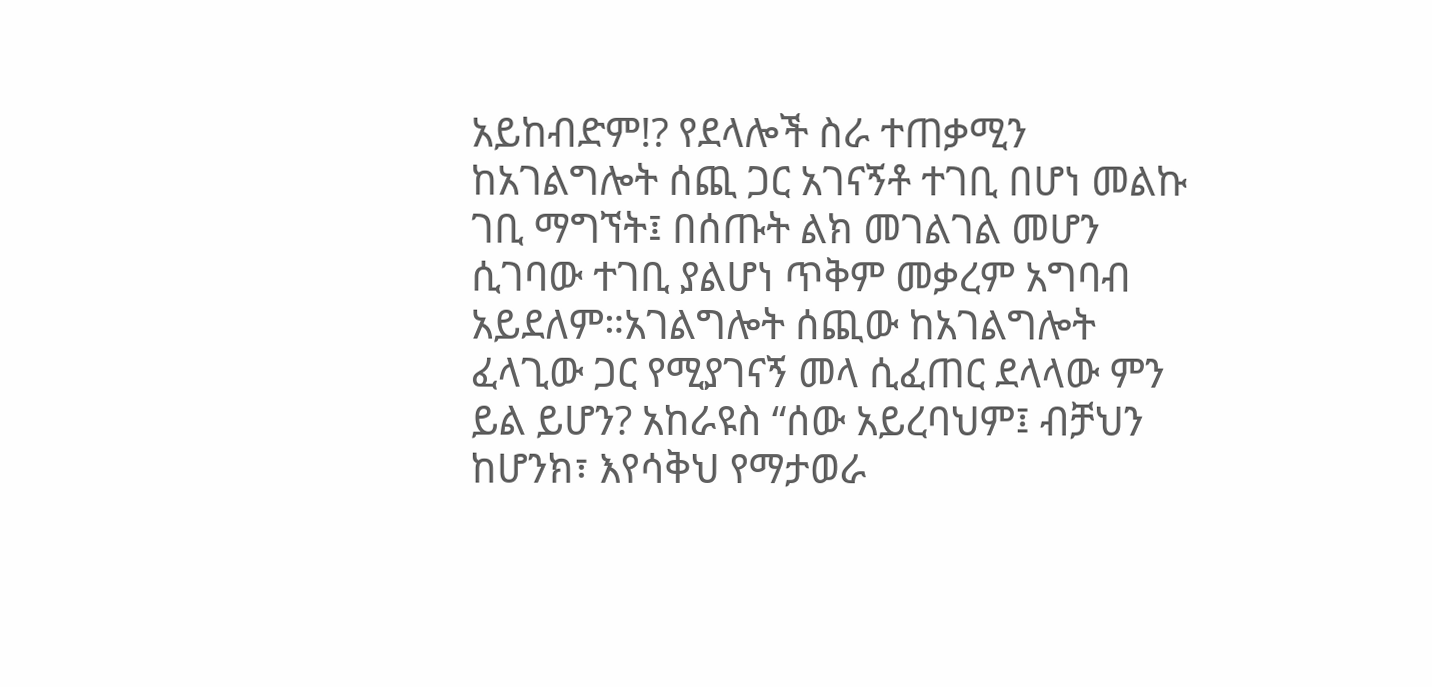አይከብድም!? የደላሎች ስራ ተጠቃሚን ከአገልግሎት ሰጪ ጋር አገናኝቶ ተገቢ በሆነ መልኩ ገቢ ማግኘት፤ በሰጡት ልክ መገልገል መሆን ሲገባው ተገቢ ያልሆነ ጥቅም መቃረም አግባብ አይደለም።አገልግሎት ሰጪው ከአገልግሎት ፈላጊው ጋር የሚያገናኝ መላ ሲፈጠር ደላላው ምን ይል ይሆን? አከራዩስ “ሰው አይረባህም፤ ብቻህን ከሆንክ፣ እየሳቅህ የማታወራ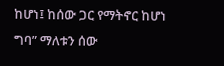ከሆነ፤ ከሰው ጋር የማትኖር ከሆነ ግባ” ማለቱን ሰው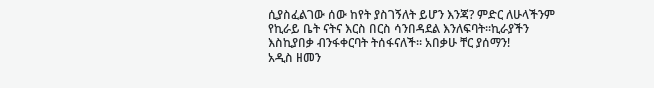ሲያስፈልገው ሰው ከየት ያስገኝለት ይሆን እንጃ? ምድር ለሁላችንም የኪራይ ቤት ናትና እርስ በርስ ሳንበዳደል እንለፍባት።ኪራያችን እስኪያበቃ ብንፋቀርባት ትሰፋናለች። አበቃሁ ቸር ያሰማን!
አዲስ ዘመን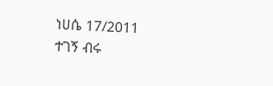ነሀሴ 17/2011
ተገኝ ብሩ